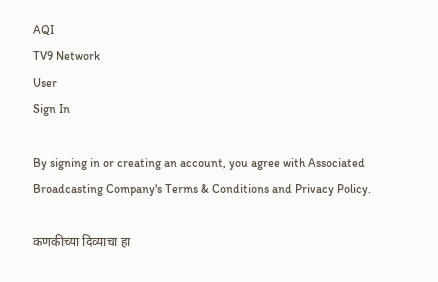AQI
TV9 Network
User
Sign In

By signing in or creating an account, you agree with Associated Broadcasting Company's Terms & Conditions and Privacy Policy.

कणकीच्या दिव्याचा हा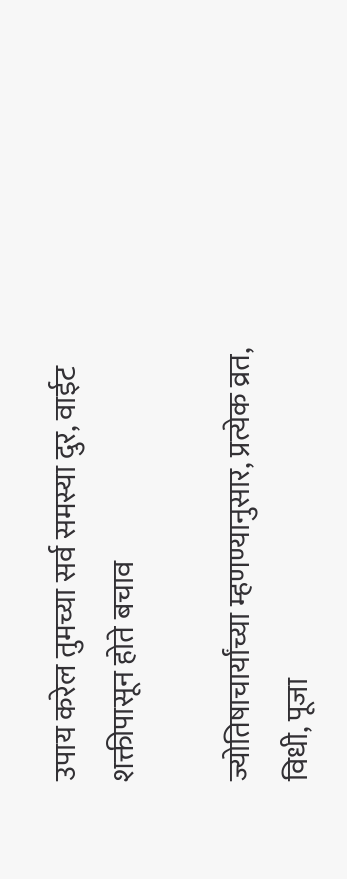उपाय करेल तुमच्या सर्व समस्या दुर, वाईट शक्तीपासून होते बचाव

ज्योतिषाचार्यांच्या म्हणण्यानुसार, प्रत्येक व्रत, विधी, पूजा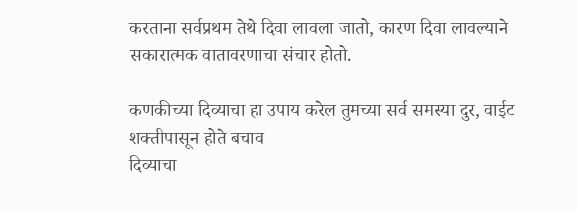करताना सर्वप्रथम तेथे दिवा लावला जातो, कारण दिवा लावल्याने सकारात्मक वातावरणाचा संचार होतो.

कणकीच्या दिव्याचा हा उपाय करेल तुमच्या सर्व समस्या दुर, वाईट शक्तीपासून होते बचाव
दिव्याचा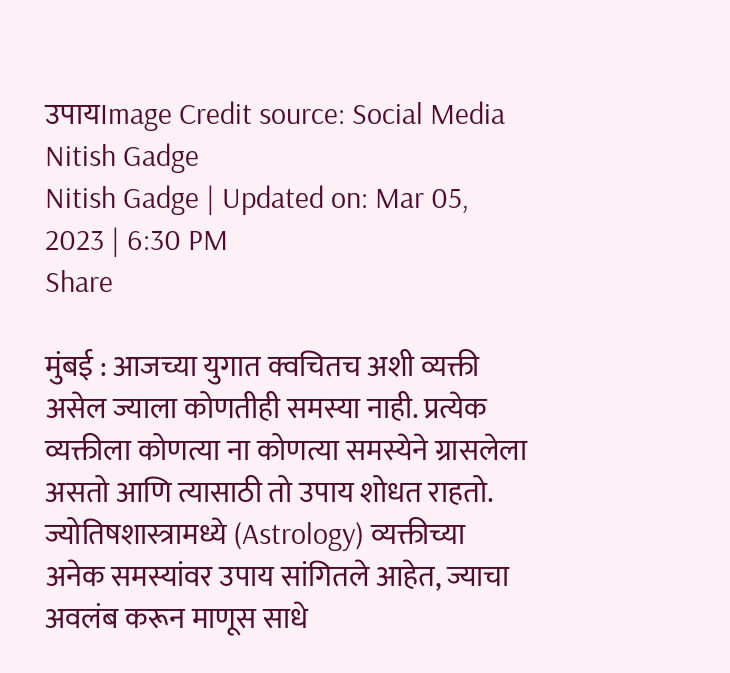उपायImage Credit source: Social Media
Nitish Gadge
Nitish Gadge | Updated on: Mar 05, 2023 | 6:30 PM
Share

मुंबई : आजच्या युगात क्वचितच अशी व्यक्ती असेल ज्याला कोणतीही समस्या नाही. प्रत्येक व्यक्तीला कोणत्या ना कोणत्या समस्येने ग्रासलेला असतो आणि त्यासाठी तो उपाय शोधत राहतो. ज्योतिषशास्त्रामध्ये (Astrology) व्यक्तीच्या अनेक समस्यांवर उपाय सांगितले आहेत, ज्याचा अवलंब करून माणूस साधे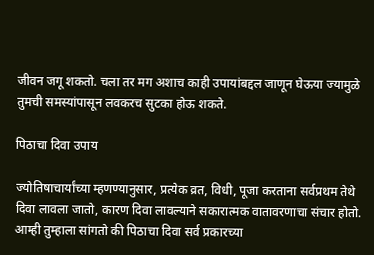जीवन जगू शकतो. चला तर मग अशाच काही उपायांबद्दल जाणून घेऊया ज्यामुळे तुमची समस्यांपासून लवकरच सुटका होऊ शकते.

पिठाचा दिवा उपाय

ज्योतिषाचार्यांच्या म्हणण्यानुसार, प्रत्येक व्रत, विधी, पूजा करताना सर्वप्रथम तेथे दिवा लावला जातो, कारण दिवा लावल्याने सकारात्मक वातावरणाचा संचार होतो. आम्ही तुम्हाला सांगतो की पिठाचा दिवा सर्व प्रकारच्या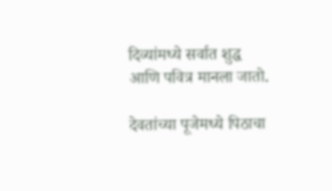दिव्यांमध्ये सर्वात शुद्ध आणि पवित्र मानला जातो.

देवतांच्या पूजेमध्ये पिठाचा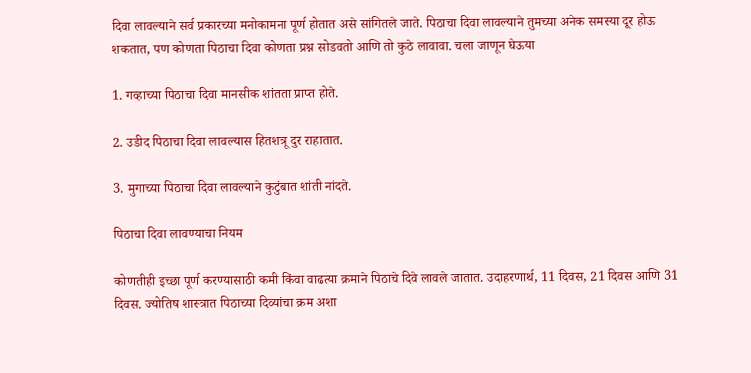दिवा लावल्याने सर्व प्रकारच्या मनोकामना पूर्ण होतात असे सांगितले जाते. पिठाचा दिवा लावल्याने तुमच्या अनेक समस्या दूर होऊ शकतात, पण कोणता पिठाचा दिवा कोणता प्रश्न सोडवतो आणि तो कुठे लावावा. चला जाणून घेऊया

1. गव्हाच्या पिठाचा दिवा मानसीक शांतता प्राप्त होते.

2. उडीद पिठाचा दिवा लावल्यास हितशत्रू दुर राहातात.

3. मुगाच्या पिठाचा दिवा लावल्याने कुटुंबात शांती नांदते.

पिठाचा दिवा लावण्याचा नियम

कोणतीही इच्छा पूर्ण करण्यासाठी कमी किंवा वाढत्या क्रमाने पिठाचे दिवे लावले जातात. उदाहरणार्थ, 11 दिवस, 21 दिवस आणि 31 दिवस. ज्योतिष शास्त्रात पिठाच्या दिव्यांचा क्रम अशा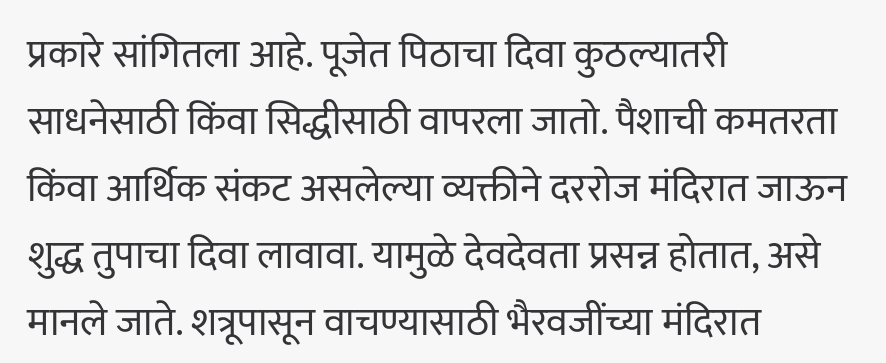प्रकारे सांगितला आहे. पूजेत पिठाचा दिवा कुठल्यातरी साधनेसाठी किंवा सिद्धीसाठी वापरला जातो. पैशाची कमतरता किंवा आर्थिक संकट असलेल्या व्यक्तीने दररोज मंदिरात जाऊन शुद्ध तुपाचा दिवा लावावा. यामुळे देवदेवता प्रसन्न होतात, असे मानले जाते. शत्रूपासून वाचण्यासाठी भैरवजींच्या मंदिरात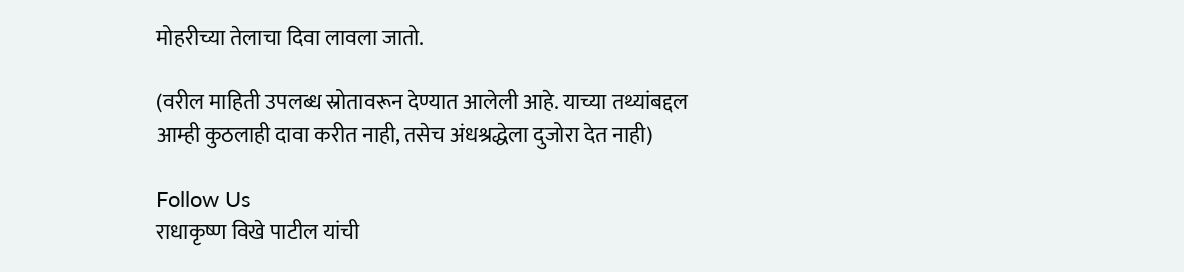मोहरीच्या तेलाचा दिवा लावला जातो.

(वरील माहिती उपलब्ध स्रोतावरून देण्यात आलेली आहे. याच्या तथ्यांबद्दल आम्ही कुठलाही दावा करीत नाही, तसेच अंधश्रद्धेला दुजोरा देत नाही)

Follow Us
राधाकृष्ण विखे पाटील यांची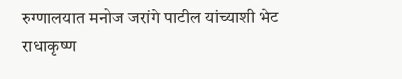रुग्णालयात मनोज जरांगे पाटील यांच्याशी भेट
राधाकृष्ण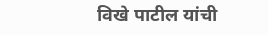विखे पाटील यांची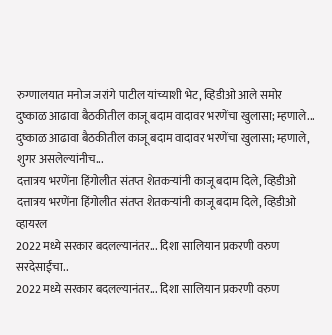रुग्णालयात मनोज जरांगे पाटील यांच्याशी भेट, व्हिडीओ आले समोर
दुष्काळ आढावा बैठकीतील काजू बदाम वादावर भरणेंचा खुलासा; म्हणाले...
दुष्काळ आढावा बैठकीतील काजू बदाम वादावर भरणेंचा खुलासा; म्हणाले, शुगर असलेल्यांनीच...
दत्तात्रय भरणेंना हिंगोलीत संतप्त शेतकऱ्यांनी काजू बदाम दिले, व्हिडीओ
दत्तात्रय भरणेंना हिंगोलीत संतप्त शेतकऱ्यांनी काजू बदाम दिले, व्हिडीओ व्हायरल
2022 मध्ये सरकार बदलल्यानंतर... दिशा सालियान प्रकरणी वरुण सरदेसाईंचा..
2022 मध्ये सरकार बदलल्यानंतर... दिशा सालियान प्रकरणी वरुण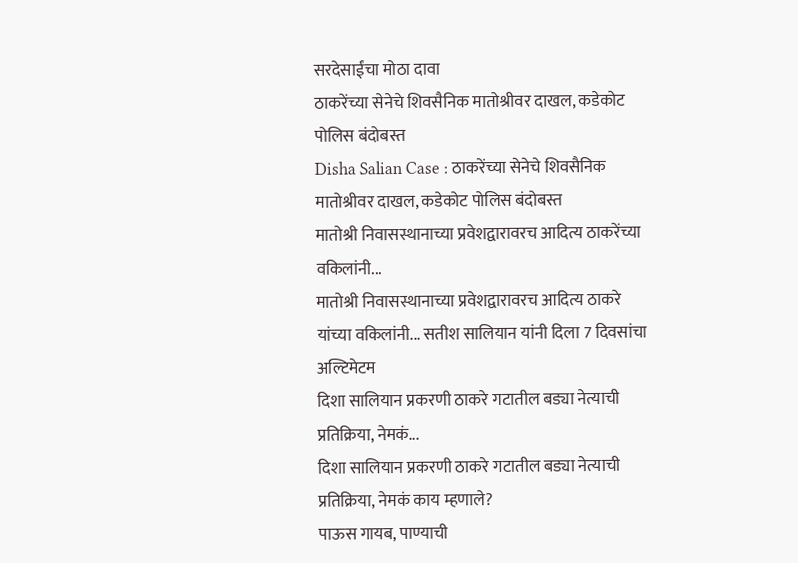सरदेसाईंचा मोठा दावा
ठाकरेंच्या सेनेचे शिवसैनिक मातोश्रीवर दाखल, कडेकोट पोलिस बंदोबस्त
Disha Salian Case : ठाकरेंच्या सेनेचे शिवसैनिक मातोश्रीवर दाखल, कडेकोट पोलिस बंदोबस्त
मातोश्री निवासस्थानाच्या प्रवेशद्वारावरच आदित्य ठाकरेंच्या वकिलांनी...
मातोश्री निवासस्थानाच्या प्रवेशद्वारावरच आदित्य ठाकरे यांच्या वकिलांनी... सतीश सालियान यांनी दिला 7 दिवसांचा अल्टिमेटम
दिशा सालियान प्रकरणी ठाकरे गटातील बड्या नेत्याची प्रतिक्रिया, नेमकं...
दिशा सालियान प्रकरणी ठाकरे गटातील बड्या नेत्याची प्रतिक्रिया, नेमकं काय म्हणाले?
पाऊस गायब, पाण्याची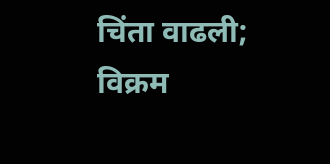चिंता वाढली; विक्रम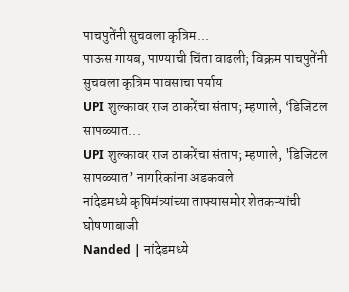पाचपुतेंनी सुचवला कृत्रिम...
पाऊस गायब, पाण्याची चिंता वाढली; विक्रम पाचपुतेंनी सुचवला कृत्रिम पावसाचा पर्याय
UPI शुल्कावर राज ठाकरेंचा संताप; म्हणाले, ‘डिजिटल सापळ्यात...
UPI शुल्कावर राज ठाकरेंचा संताप; म्हणाले, 'डिजिटल सापळ्यात’ नागरिकांना अडकवले
नांदेडमध्ये कृषिमंत्र्यांच्या ताफ्यासमोर शेतकऱ्यांची घोषणाबाजी
Nanded | नांदेडमध्ये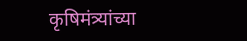कृषिमंत्र्यांच्या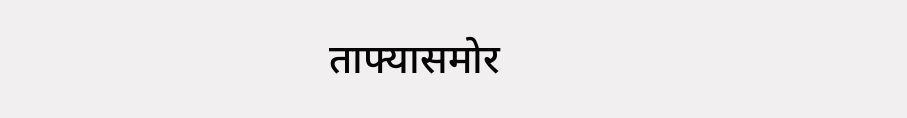ताफ्यासमोर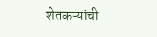शेतकऱ्यांची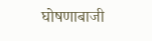घोषणाबाजी